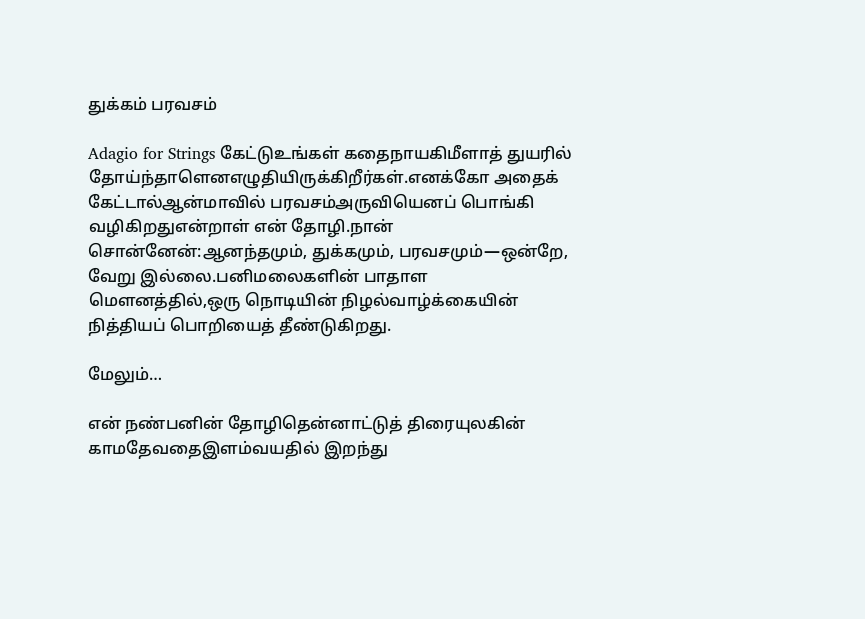துக்கம் பரவசம்

Adagio for Strings கேட்டுஉங்கள் கதைநாயகிமீளாத் துயரில் தோய்ந்தாளெனஎழுதியிருக்கிறீர்கள்.எனக்கோ அதைக் கேட்டால்ஆன்மாவில் பரவசம்அருவியெனப் பொங்கி வழிகிறதுஎன்றாள் என் தோழி.நான் சொன்னேன்:ஆனந்தமும், துக்கமும், பரவசமும்—ஒன்றே, வேறு இல்லை.பனிமலைகளின் பாதாள மௌனத்தில்,ஒரு நொடியின் நிழல்வாழ்க்கையின் நித்தியப் பொறியைத் தீண்டுகிறது.

மேலும்…

என் நண்பனின் தோழிதென்னாட்டுத் திரையுலகின் காமதேவதைஇளம்வயதில் இறந்து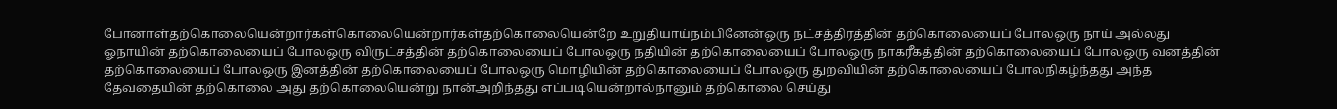போனாள்தற்கொலையென்றார்கள்கொலையென்றார்கள்தற்கொலையென்றே உறுதியாய்நம்பினேன்ஒரு நட்சத்திரத்தின் தற்கொலையைப் போலஒரு நாய் அல்லது ஓநாயின் தற்கொலையைப் போலஒரு விருட்சத்தின் தற்கொலையைப் போலஒரு நதியின் தற்கொலையைப் போலஒரு நாகரீகத்தின் தற்கொலையைப் போலஒரு வனத்தின் தற்கொலையைப் போலஒரு இனத்தின் தற்கொலையைப் போலஒரு மொழியின் தற்கொலையைப் போலஒரு துறவியின் தற்கொலையைப் போலநிகழ்ந்தது அந்த தேவதையின் தற்கொலை அது தற்கொலையென்று நான்அறிந்தது எப்படியென்றால்நானும் தற்கொலை செய்து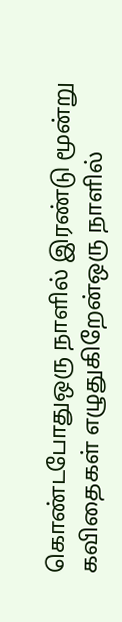கொண்டபோதுஒரு நாளில் இரண்டு மூன்று கவிதைகள் எழுதுகிறேன்ஒரு நாளில்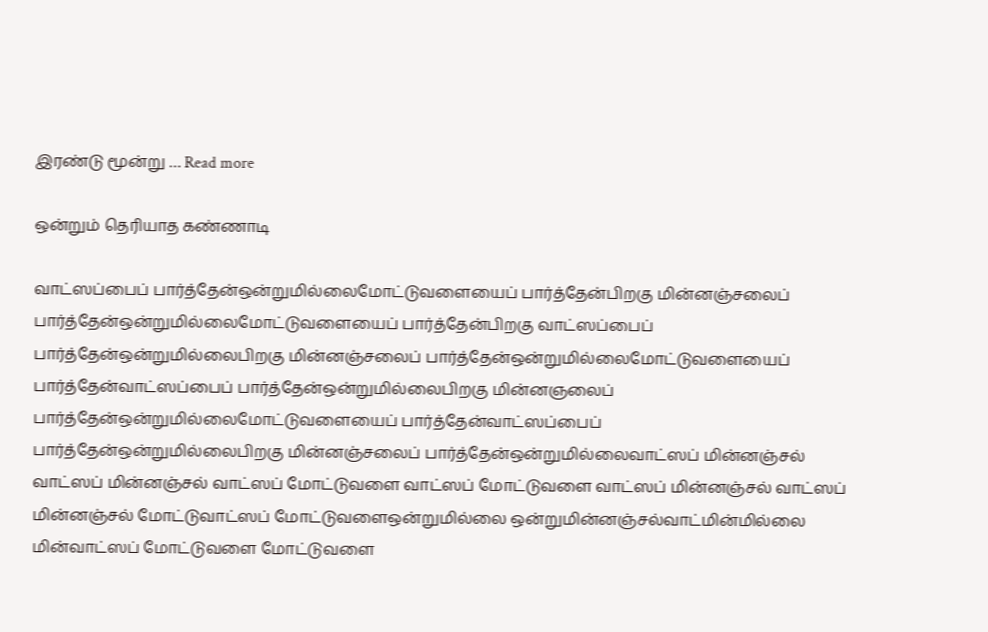இரண்டு மூன்று … Read more

ஒன்றும் தெரியாத கண்ணாடி

வாட்ஸப்பைப் பார்த்தேன்ஒன்றுமில்லைமோட்டுவளையைப் பார்த்தேன்பிறகு மின்னஞ்சலைப் பார்த்தேன்ஒன்றுமில்லைமோட்டுவளையைப் பார்த்தேன்பிறகு வாட்ஸப்பைப் பார்த்தேன்ஒன்றுமில்லைபிறகு மின்னஞ்சலைப் பார்த்தேன்ஒன்றுமில்லைமோட்டுவளையைப் பார்த்தேன்வாட்ஸப்பைப் பார்த்தேன்ஒன்றுமில்லைபிறகு மின்னஞலைப் பார்த்தேன்ஒன்றுமில்லைமோட்டுவளையைப் பார்த்தேன்வாட்ஸப்பைப் பார்த்தேன்ஒன்றுமில்லைபிறகு மின்னஞ்சலைப் பார்த்தேன்ஒன்றுமில்லைவாட்ஸப் மின்னஞ்சல் வாட்ஸப் மின்னஞ்சல் வாட்ஸப் மோட்டுவளை வாட்ஸப் மோட்டுவளை வாட்ஸப் மின்னஞ்சல் வாட்ஸப் மின்னஞ்சல் மோட்டுவாட்ஸப் மோட்டுவளைஒன்றுமில்லை ஒன்றுமின்னஞ்சல்வாட்மின்மில்லை மின்வாட்ஸப் மோட்டுவளை மோட்டுவளை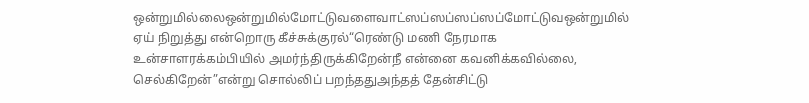ஒன்றுமில்லைஒன்றுமில்மோட்டுவளைவாட்ஸப்ஸப்ஸப்ஸப்மோட்டுவஒன்றுமில் ஏய் நிறுத்து என்றொரு கீச்சுக்குரல்“ரெண்டு மணி நேரமாக உன்சாளரக்கம்பியில் அமர்ந்திருக்கிறேன்நீ என்னை கவனிக்கவில்லை, செல்கிறேன்”என்று சொல்லிப் பறந்ததுஅந்தத் தேன்சிட்டு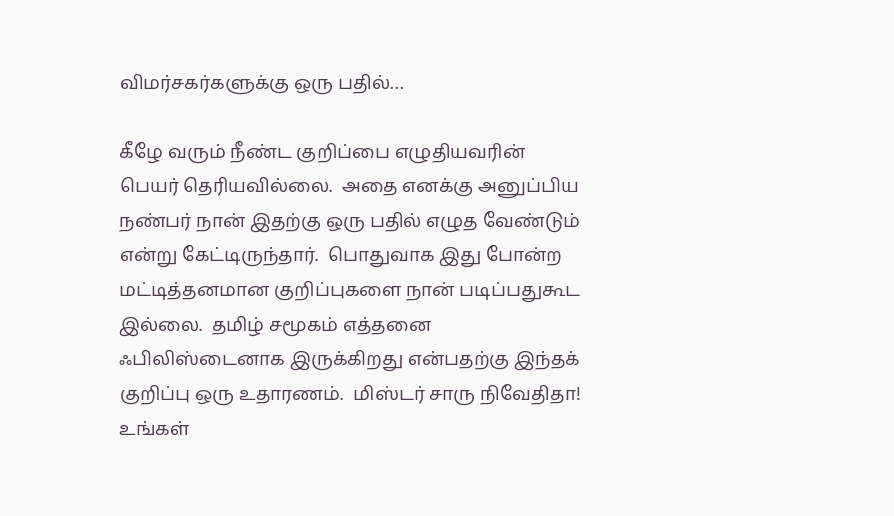விமர்சகர்களுக்கு ஒரு பதில்…

கீழே வரும் நீண்ட குறிப்பை எழுதியவரின் பெயர் தெரியவில்லை.  அதை எனக்கு அனுப்பிய நண்பர் நான் இதற்கு ஒரு பதில் எழுத வேண்டும் என்று கேட்டிருந்தார்.  பொதுவாக இது போன்ற மட்டித்தனமான குறிப்புகளை நான் படிப்பதுகூட இல்லை.  தமிழ் சமூகம் எத்தனை ஃபிலிஸ்டைனாக இருக்கிறது என்பதற்கு இந்தக் குறிப்பு ஒரு உதாரணம்.  மிஸ்டர் சாரு நிவேதிதா! உங்கள்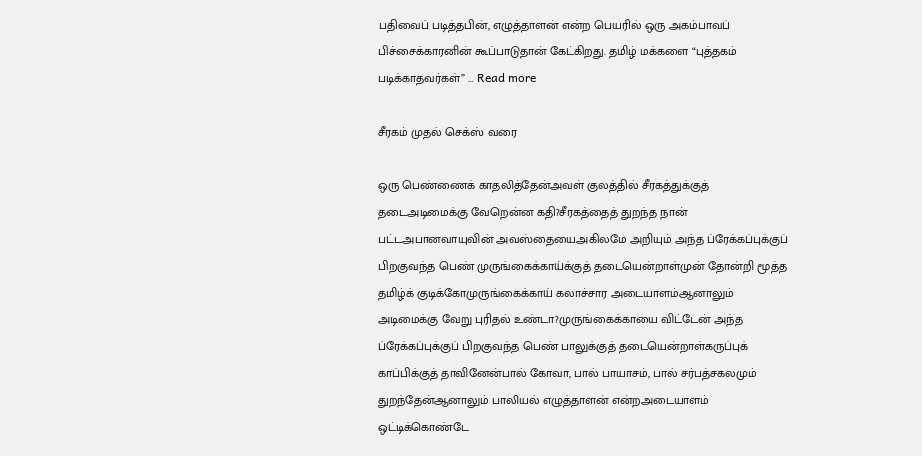பதிவைப் படித்தபின், எழுத்தாளன் என்ற பெயரில் ஒரு அகம்பாவப் பிச்சைக்காரனின் கூப்பாடுதான் கேட்கிறது. தமிழ் மக்களை “புத்தகம் படிக்காதவர்கள்” … Read more

சீரகம் முதல் செக்ஸ் வரை

ஒரு பெண்ணைக் காதலித்தேன்அவள் குலத்தில் சீரகத்துக்குத் தடைஅடிமைக்கு வேறென்ன கதி?சீரகத்தைத் துறந்த நான் பட்டஅபானவாயுவின் அவஸ்தையைஅகிலமே அறியும் அந்த ப்ரேக்கப்புக்குப் பிறகுவந்த பெண் முருங்கைக்காய்க்குத் தடையென்றாள்முன் தோன்றி மூத்த தமிழ்க் குடிக்கோமுருங்கைக்காய் கலாச்சார அடையாளம்ஆனாலும் அடிமைக்கு வேறு புரிதல் உண்டா?முருங்கைக்காயை விட்டேன் அந்த ப்ரேக்கப்புக்குப் பிறகுவந்த பெண் பாலுக்குத் தடையென்றாள்கருப்புக் காப்பிக்குத் தாவினேன்பால் கோவா, பால் பாயாசம், பால் சர்பத்சகலமும் துறந்தேன்ஆனாலும் பாலியல் எழுத்தாளன் என்றஅடையாளம் ஒட்டிக்கொண்டே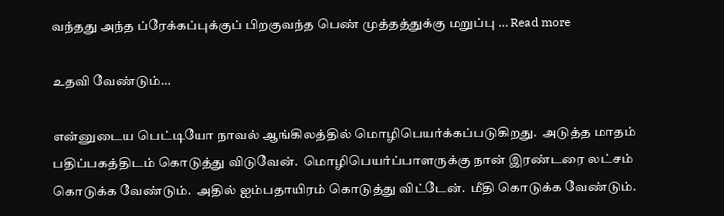வந்தது அந்த ப்ரேக்கப்புக்குப் பிறகுவந்த பெண் முத்தத்துக்கு மறுப்பு … Read more

உதவி வேண்டும்…

என்னுடைய பெட்டியோ நாவல் ஆங்கிலத்தில் மொழிபெயர்க்கப்படுகிறது.  அடுத்த மாதம் பதிப்பகத்திடம் கொடுத்து விடுவேன்.  மொழிபெயர்ப்பாளருக்கு நான் இரண்டரை லட்சம் கொடுக்க வேண்டும்.  அதில் ஐம்பதாயிரம் கொடுத்து விட்டேன்.  மீதி கொடுக்க வேண்டும்.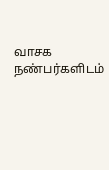வாசக நண்பர்களிடம்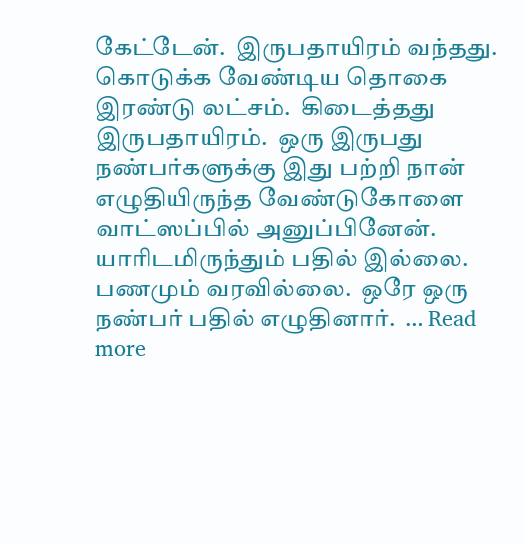கேட்டேன்.  இருபதாயிரம் வந்தது.  கொடுக்க வேண்டிய தொகை இரண்டு லட்சம்.  கிடைத்தது இருபதாயிரம்.  ஒரு இருபது நண்பர்களுக்கு இது பற்றி நான் எழுதியிருந்த வேண்டுகோளை வாட்ஸப்பில் அனுப்பினேன். யாரிடமிருந்தும் பதில் இல்லை.  பணமும் வரவில்லை.  ஒரே ஒரு நண்பர் பதில் எழுதினார்.  … Read more